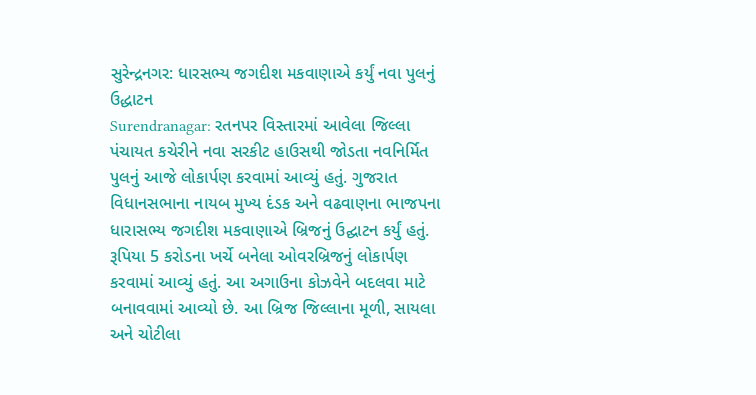સુરેન્દ્રનગર: ધારસભ્ય જગદીશ મકવાણાએ કર્યું નવા પુલનું ઉદ્ધાટન
Surendranagar: રતનપર વિસ્તારમાં આવેલા જિલ્લા પંચાયત કચેરીને નવા સરકીટ હાઉસથી જોડતા નવનિર્મિત પુલનું આજે લોકાર્પણ કરવામાં આવ્યું હતું. ગુજરાત વિધાનસભાના નાયબ મુખ્ય દંડક અને વઢવાણના ભાજપના ધારાસભ્ય જગદીશ મકવાણાએ બ્રિજનું ઉદ્ઘાટન કર્યું હતું.
રૂપિયા 5 કરોડના ખર્ચે બનેલા ઓવરબ્રિજનું લોકાર્પણ કરવામાં આવ્યું હતું. આ અગાઉના કોઝવેને બદલવા માટે બનાવવામાં આવ્યો છે. આ બ્રિજ જિલ્લાના મૂળી, સાયલા અને ચોટીલા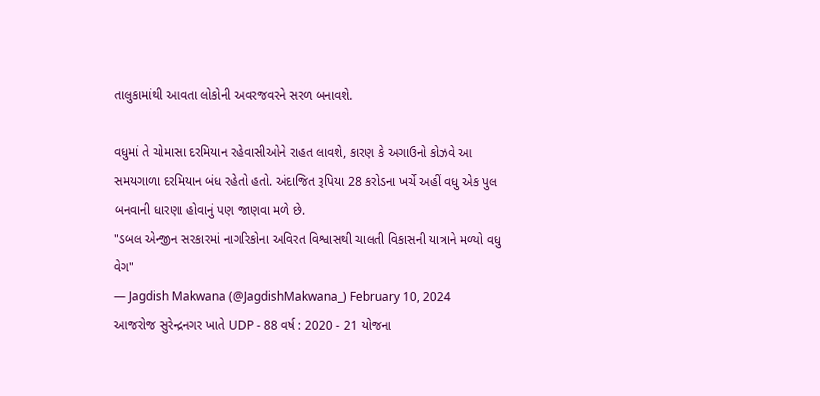તાલુકામાંથી આવતા લોકોની અવરજવરને સરળ બનાવશે.

વધુમાં તે ચોમાસા દરમિયાન રહેવાસીઓને રાહત લાવશે, કારણ કે અગાઉનો કોઝવે આ સમયગાળા દરમિયાન બંધ રહેતો હતો. અંદાજિત રૂપિયા 28 કરોડના ખર્ચે અહીં વધુ એક પુલ બનવાની ધારણા હોવાનું પણ જાણવા મળે છે.
"ડબલ એન્જીન સરકારમાં નાગરિકોના અવિરત વિશ્વાસથી ચાલતી વિકાસની યાત્રાને મળ્યો વધુ વેગ"
— Jagdish Makwana (@JagdishMakwana_) February 10, 2024
આજરોજ સુરેન્દ્રનગર ખાતે UDP - 88 વર્ષ : 2020 - 21 યોજના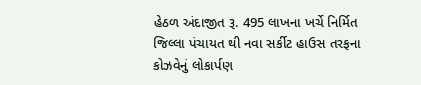હેઠળ અંદાજીત રૂ. 495 લાખના ખર્ચે નિર્મિત જિલ્લા પંચાયત થી નવા સર્કીટ હાઉસ તરફના કોઝવેનું લોકાર્પણ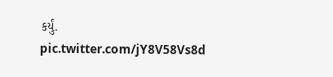કર્યું. pic.twitter.com/jY8V58Vs8d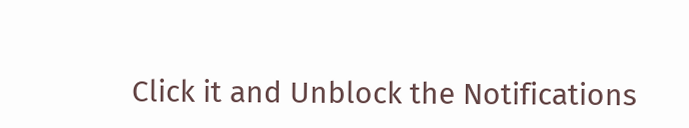Click it and Unblock the Notifications